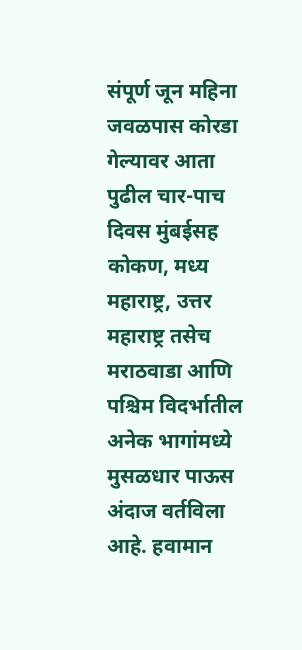संपूर्ण जून महिना जवळपास कोरडा गेल्यावर आता पुढील चार-पाच दिवस मुंबईसह कोकण, मध्य महाराष्ट्र, उत्तर महाराष्ट्र तसेच मराठवाडा आणि पश्चिम विदर्भातील अनेक भागांमध्ये मुसळधार पाऊस अंदाज वर्तविला आहे. हवामान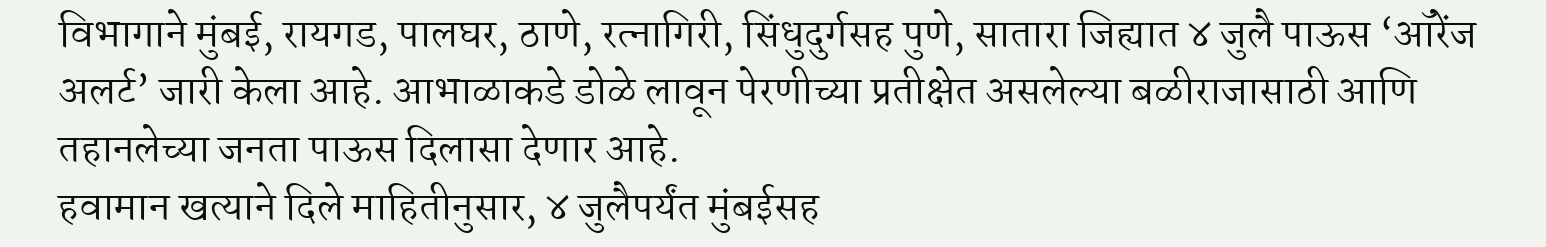विभागाने मुंबई, रायगड, पालघर, ठाणे, रत्नागिरी, सिंधुदुर्गसह पुणे, सातारा जिह्यात ४ जुलै पाऊस ‘ऑरेंज अलर्ट’ जारी केला आहे. आभाळाकडे डोळे लावून पेरणीच्या प्रतीक्षेत असलेल्या बळीराजासाठी आणि तहानलेच्या जनता पाऊस दिलासा देणार आहे.
हवामान खत्याने दिले माहितीनुसार, ४ जुलैपर्यंत मुंबईसह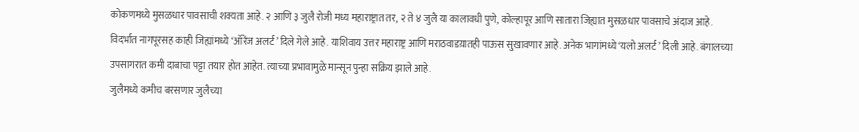कोकणमध्ये मुसळधार पावसाची शक्यता आहे. २ आणि ३ जुलै रोजी मध्य महाराष्ट्रात तर, २ ते ४ जुलै या कालावधी पुणे, कोल्हापूर आणि सातारा जिह्यात मुसळधार पावसाचे अंदाज आहे. विदर्भात नागपूरसह काही जिह्यांमध्ये ‘ऑरेंज अलर्ट’ दिले गेले आहे. याशिवाय उत्तर महाराष्ट्र आणि मराठवाडय़ातही पाऊस सुखावणार आहे. अनेक भागांमध्ये ‘यलो अलर्ट’ दिली आहे. बंगालच्या उपसागरात कमी दाबाचा पट्टा तयार होत आहेत. त्याच्या प्रभावामुळे मान्सून पुन्हा सक्रिय झाले आहे.
जुलैमध्ये कमीच बरसणार जुलैच्या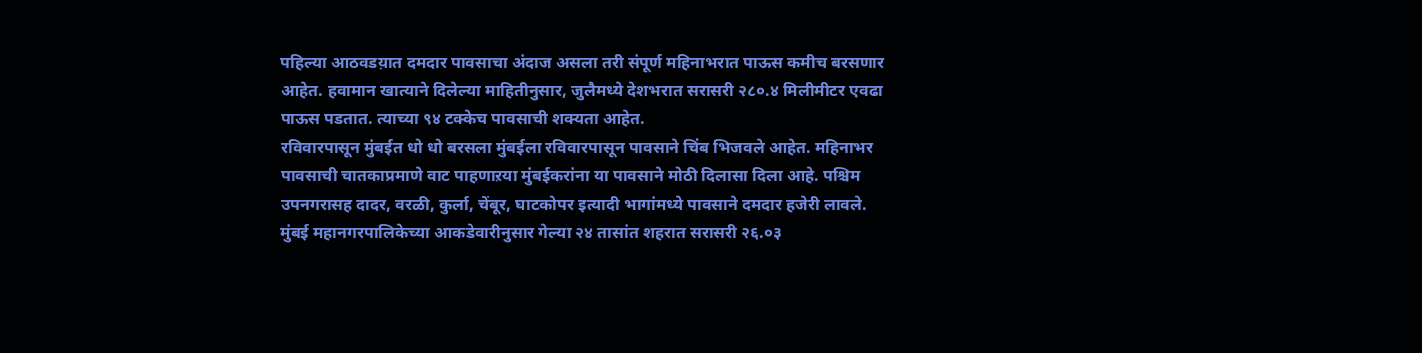पहिल्या आठवडय़ात दमदार पावसाचा अंदाज असला तरी संपूर्ण महिनाभरात पाऊस कमीच बरसणार आहेत. हवामान खात्याने दिलेल्या माहितीनुसार, जुलैमध्ये देशभरात सरासरी २८०.४ मिलीमीटर एवढा पाऊस पडतात. त्याच्या ९४ टक्केच पावसाची शक्यता आहेत.
रविवारपासून मुंबईत धो धो बरसला मुंबईला रविवारपासून पावसाने चिंब भिजवले आहेत. महिनाभर पावसाची चातकाप्रमाणे वाट पाहणाऱया मुंबईकरांना या पावसाने मोठी दिलासा दिला आहे. पश्चिम उपनगरासह दादर, वरळी, कुर्ला, चेंबूर, घाटकोपर इत्यादी भागांमध्ये पावसाने दमदार हजेरी लावले. मुंबई महानगरपालिकेच्या आकडेवारीनुसार गेल्या २४ तासांत शहरात सरासरी २६.०३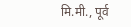मि.मी., पूर्व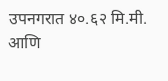उपनगरात ४०.६२ मि.मी. आणि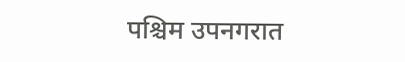पश्चिम उपनगरात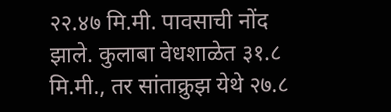२२.४७ मि.मी. पावसाची नोंद झाले. कुलाबा वेधशाळेत ३१.८ मि.मी., तर सांताक्रुझ येथे २७.८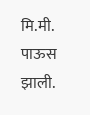मि.मी. पाऊस झाली.